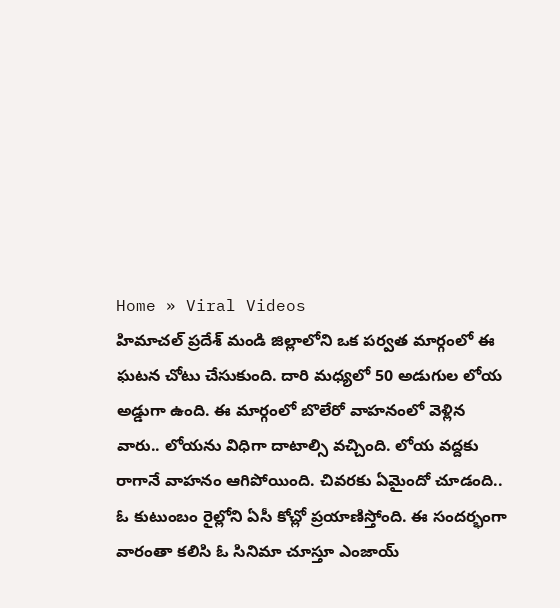Home » Viral Videos
హిమాచల్ ప్రదేశ్ మండి జిల్లాలోని ఒక పర్వత మార్గంలో ఈ ఘటన చోటు చేసుకుంది. దారి మధ్యలో 50 అడుగుల లోయ అడ్డుగా ఉంది. ఈ మార్గంలో బొలేరో వాహనంలో వెళ్లిన వారు.. లోయను విధిగా దాటాల్సి వచ్చింది. లోయ వద్దకు రాగానే వాహనం ఆగిపోయింది. చివరకు ఏమైందో చూడంది..
ఓ కుటుంబం రైల్లోని ఏసీ కోచ్లో ప్రయాణిస్తోంది. ఈ సందర్భంగా వారంతా కలిసి ఓ సినిమా చూస్తూ ఎంజాయ్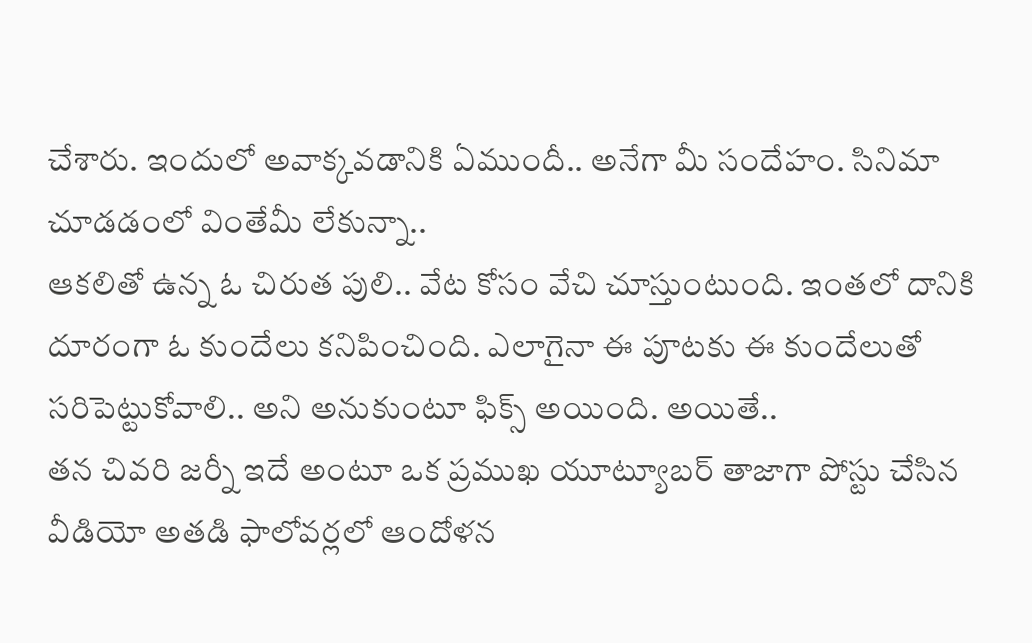చేశారు. ఇందులో అవాక్కవడానికి ఏముందీ.. అనేగా మీ సందేహం. సినిమా చూడడంలో వింతేమీ లేకున్నా..
ఆకలితో ఉన్న ఓ చిరుత పులి.. వేట కోసం వేచి చూస్తుంటుంది. ఇంతలో దానికి దూరంగా ఓ కుందేలు కనిపించింది. ఎలాగైనా ఈ పూటకు ఈ కుందేలుతో సరిపెట్టుకోవాలి.. అని అనుకుంటూ ఫిక్స్ అయింది. అయితే..
తన చివరి జర్నీ ఇదే అంటూ ఒక ప్రముఖ యూట్యూబర్ తాజాగా పోస్టు చేసిన వీడియో అతడి ఫాలోవర్లలో ఆందోళన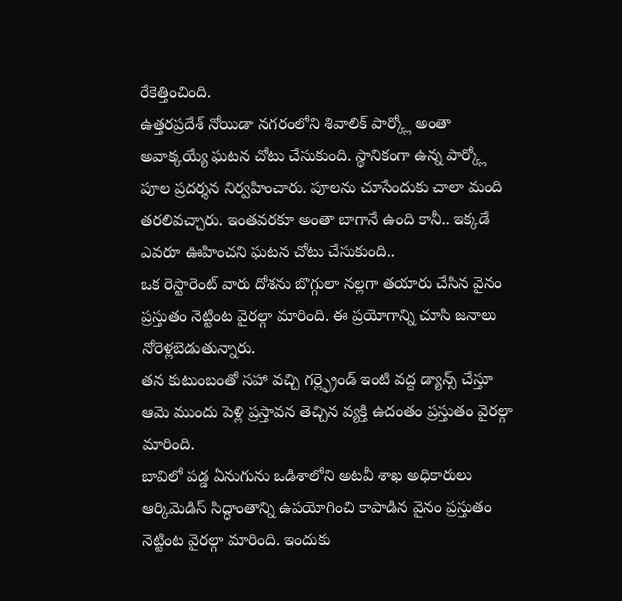రేకెత్తించింది.
ఉత్తరప్రదేశ్ నోయిడా నగరంలోని శివాలిక్ పార్క్లో అంతా అవాక్కయ్యే ఘటన చోటు చేసుకుంది. స్థానికంగా ఉన్న పార్క్లో పూల ప్రదర్శన నిర్వహించారు. పూలను చూసేందుకు చాలా మంది తరలివచ్చారు. ఇంతవరకూ అంతా బాగానే ఉంది కానీ.. ఇక్కడే ఎవరూ ఊహించని ఘటన చోటు చేసుకుంది..
ఒక రెస్టారెంట్ వారు దోశను బొగ్గులా నల్లగా తయారు చేసిన వైనం ప్రస్తుతం నెట్టింట వైరల్గా మారింది. ఈ ప్రయోగాన్ని చూసి జనాలు నోరెళ్లబెడుతున్నారు.
తన కుటుంబంతో సహా వచ్చి గర్ల్ఫ్రెండ్ ఇంటి వద్ద డ్యాన్స్ చేస్తూ ఆమె ముందు పెళ్లి ప్రస్తావన తెచ్చిన వ్యక్తి ఉదంతం ప్రస్తుతం వైరల్గా మారింది.
బావిలో పడ్డ ఏనుగును ఒడిశాలోని అటవీ శాఖ అధికారులు ఆర్కిమెడిస్ సిద్ధాంతాన్ని ఉపయోగించి కాపాడిన వైనం ప్రస్తుతం నెట్టింట వైరల్గా మారింది. ఇందుకు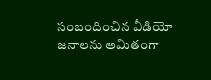సంబందించిన వీడియో జనాలను అమితంగా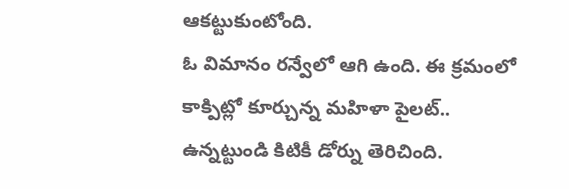ఆకట్టుకుంటోంది.
ఓ విమానం రన్వేలో ఆగి ఉంది. ఈ క్రమంలో కాక్పిట్లో కూర్చున్న మహిళా పైలట్.. ఉన్నట్టుండి కిటికీ డోర్ను తెరిచింది.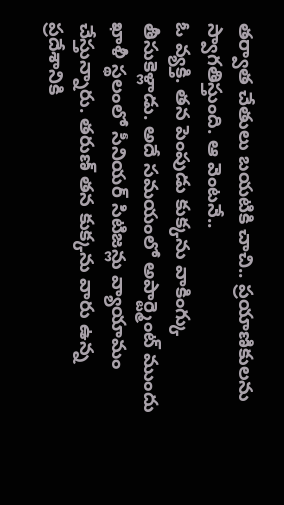తర్వాత చేతులు బయటికి చాచి.. ప్రయాణికులను స్వాగతిస్తుంది. ఆ వెంటనే..
ఓ వ్యక్తి. తన పెంపుడు కుక్కను వాకింగ్కు తీసుకెళ్లాడు. అదే సమయంలో అపార్ట్మెంట్ ముందు ఖాళీ స్థలంలో సీనియర్ సిటిజన్లు వ్యాయామం చేస్తున్నారు. తరుణ్ తన కుక్కను వారు ఉన్న ప్రదేశానికి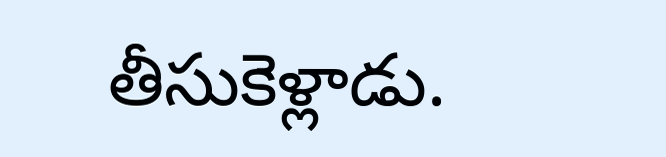తీసుకెళ్లాడు.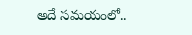అదే సమయంలో..